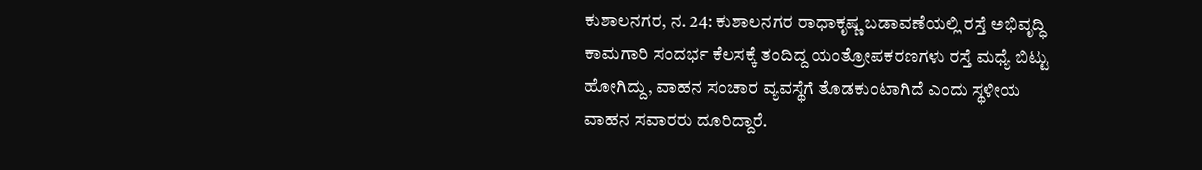ಕುಶಾಲನಗರ, ನ. 24: ಕುಶಾಲನಗರ ರಾಧಾಕೃಷ್ಣ ಬಡಾವಣೆಯಲ್ಲಿ ರಸ್ತೆ ಅಭಿವೃದ್ಧಿ ಕಾಮಗಾರಿ ಸಂದರ್ಭ ಕೆಲಸಕ್ಕೆ ತಂದಿದ್ದ ಯಂತ್ರೋಪಕರಣಗಳು ರಸ್ತೆ ಮಧ್ಯೆ ಬಿಟ್ಟು ಹೋಗಿದ್ದು, ವಾಹನ ಸಂಚಾರ ವ್ಯವಸ್ಥೆಗೆ ತೊಡಕುಂಟಾಗಿದೆ ಎಂದು ಸ್ಥಳೀಯ ವಾಹನ ಸವಾರರು ದೂರಿದ್ದಾರೆ.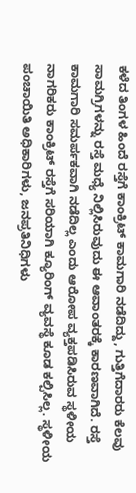ಕಳೆದ ತಿಂಗಳ ಹಿಂದೆ ರಸ್ತೆಗೆ ಕಾಂಕ್ರಿಟ್ ಕಾಮಗಾರಿ ನಡೆದಿದ್ದು, ಗುತ್ತಿಗೆದಾರರು ಕೆಲವು ಸಾಮಗ್ರಿಗಳನ್ನು ರಸ್ತೆ ಮಧ್ಯೆ ನಿಲ್ಲಿಸಿರುವುದು ಈ ಆವಾಂತರಕ್ಕೆ ಕಾರಣವಾಗಿದೆ. ರಸ್ತೆ ಕಾಮಗಾರಿ ಸಮರ್ಪಕವಾಗಿ ನಡೆದಿಲ್ಲ ಎಂದು ಆರೋಪ ವ್ಯಕ್ತಪಡಿಸಿರುವ ಸ್ಥಳೀಯ ನಾಗರಿಕರು ಕಾಂಕ್ರಿಟ್ ರಸ್ತೆಗೆ ಸರಿಯಾಗಿ ಕ್ಯೂರಿಂಗ್ ವ್ಯವಸ್ಥೆ ಕೂಡ ಕಲ್ಪಿಸಿಲ್ಲ. ಸ್ಥಳೀಯ ಪಂಚಾಯಿತಿ ಅಧಿಕಾರಿಗಳು, ಜನಪ್ರತಿನಿಧಿಗಳು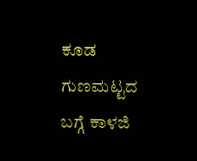ಕೂಡ ಗುಣಮಟ್ಟದ ಬಗ್ಗೆ ಕಾಳಜಿ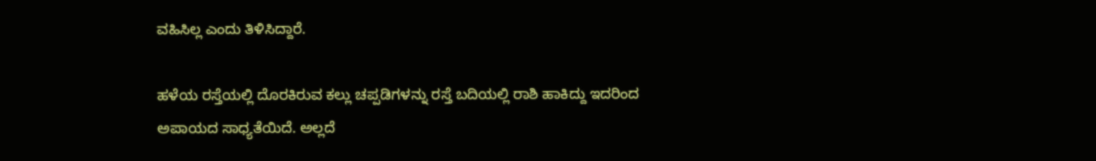ವಹಿಸಿಲ್ಲ ಎಂದು ತಿಳಿಸಿದ್ದಾರೆ.

ಹಳೆಯ ರಸ್ತೆಯಲ್ಲಿ ದೊರಕಿರುವ ಕಲ್ಲು ಚಪ್ಪಡಿಗಳನ್ನು ರಸ್ತೆ ಬದಿಯಲ್ಲಿ ರಾಶಿ ಹಾಕಿದ್ದು ಇದರಿಂದ ಅಪಾಯದ ಸಾಧ್ಯತೆಯಿದೆ. ಅಲ್ಲದೆ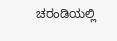ಚರಂಡಿಯಲ್ಲಿ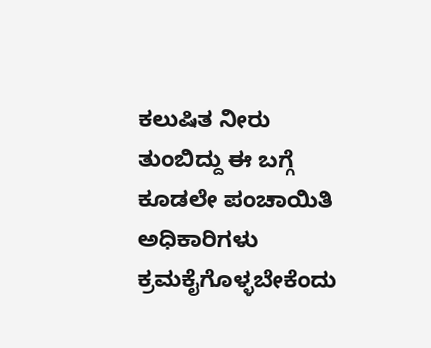ಕಲುಷಿತ ನೀರು ತುಂಬಿದ್ದು ಈ ಬಗ್ಗೆ ಕೂಡಲೇ ಪಂಚಾಯಿತಿ ಅಧಿಕಾರಿಗಳು ಕ್ರಮಕೈಗೊಳ್ಳಬೇಕೆಂದು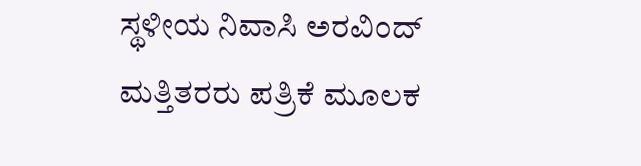ಸ್ಥಳೀಯ ನಿವಾಸಿ ಅರವಿಂದ್ ಮತ್ತಿತರರು ಪತ್ರಿಕೆ ಮೂಲಕ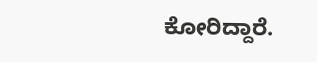ಕೋರಿದ್ದಾರೆ.